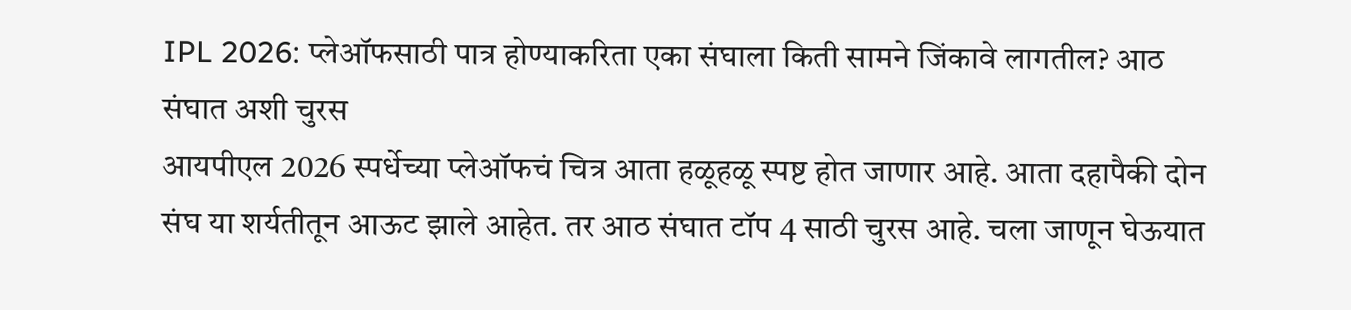IPL 2026: प्लेऑफसाठी पात्र होण्याकरिता एका संघाला किती सामने जिंकावे लागतील? आठ संघात अशी चुरस
आयपीएल 2026 स्पर्धेच्या प्लेऑफचं चित्र आता हळूहळू स्पष्ट होत जाणार आहे. आता दहापैकी दोन संघ या शर्यतीतून आऊट झाले आहेत. तर आठ संघात टॉप 4 साठी चुरस आहे. चला जाणून घेऊयात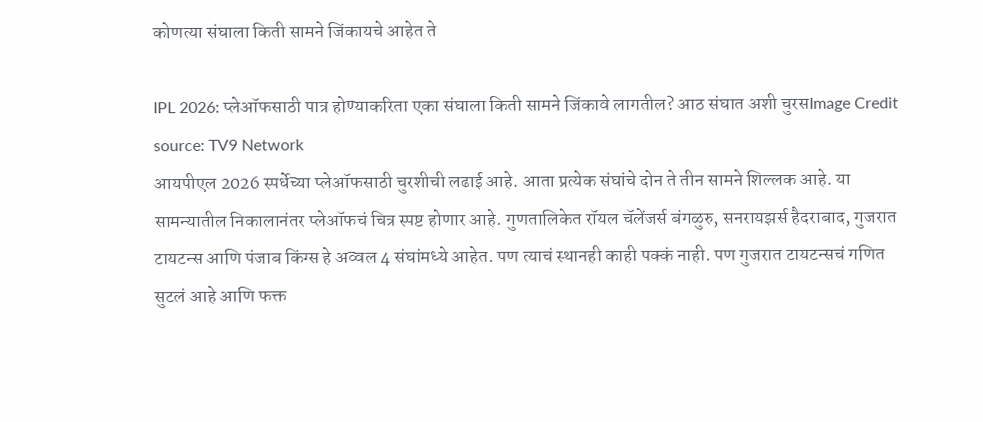कोणत्या संघाला किती सामने जिंकायचे आहेत ते

IPL 2026: प्लेऑफसाठी पात्र होण्याकरिता एका संघाला किती सामने जिंकावे लागतील? आठ संघात अशी चुरसImage Credit source: TV9 Network
आयपीएल 2026 स्पर्धेच्या प्लेऑफसाठी चुरशीची लढाई आहे. आता प्रत्येक संघांचे दोन ते तीन सामने शिल्लक आहे. या सामन्यातील निकालानंतर प्लेऑफचं चित्र स्पष्ट होणार आहे. गुणतालिकेत रॉयल चॅलेंजर्स बंगळुरु, सनरायझर्स हैदराबाद, गुजरात टायटन्स आणि पंजाब किंग्स हे अव्वल 4 संघांमध्ये आहेत. पण त्याचं स्थानही काही पक्कं नाही. पण गुजरात टायटन्सचं गणित सुटलं आहे आणि फक्त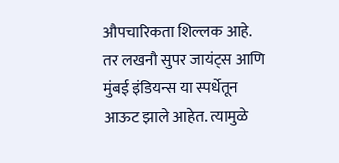औपचारिकता शिल्लक आहे. तर लखनौ सुपर जायंट्स आणि मुंबई इंडियन्स या स्पर्धेतून आऊट झाले आहेत. त्यामुळे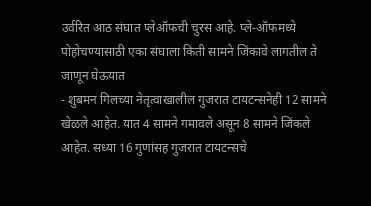उर्वरित आठ संघात प्लेऑफची चुरस आहे. प्ले-ऑफमध्ये पोहोचण्यासाठी एका संघाला किती सामने जिंकावे लागतील ते जाणून घेऊयात
- शुबमन गिलच्या नेतृत्वाखालील गुजरात टायटन्सनेही 12 सामने खेळले आहेत. यात 4 सामने गमावले असून 8 सामने जिंकले आहेत. सध्या 16 गुणांसह गुजरात टायटन्सचे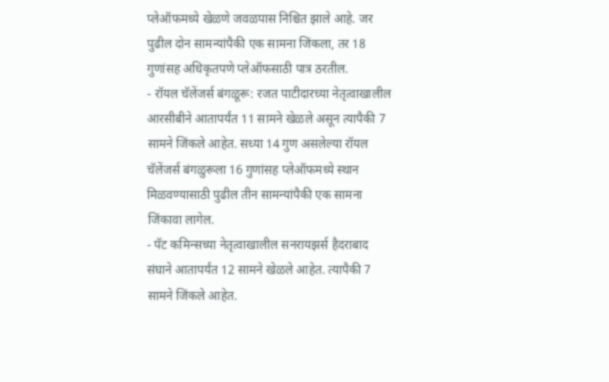प्लेऑफमध्ये खेळणे जवळपास निश्चित झाले आहे. जर पुढील दोन सामन्यांपैकी एक सामना जिंकला, तर 18 गुणांसह अधिकृतपणे प्लेऑफसाठी पात्र ठरतील.
- रॉयल चॅलेंजर्स बंगळूरू: रजत पाटीदारच्या नेतृत्वाखालील आरसीबीने आतापर्यंत 11 सामने खेळले असून त्यापैकी 7 सामने जिंकले आहेत. सध्या 14 गुण असलेल्या रॉयल चॅलेंजर्स बंगळुरूला 16 गुणांसह प्लेऑफमध्ये स्थान मिळवण्यासाठी पुढील तीन सामन्यांपैकी एक सामना जिंकावा लागेल.
- पॅट कमिन्सच्या नेतृत्वाखालील सनरायझर्स हैदराबाद संघाने आतापर्यंत 12 सामने खेळले आहेत. त्यापैकी 7 सामने जिंकले आहेत.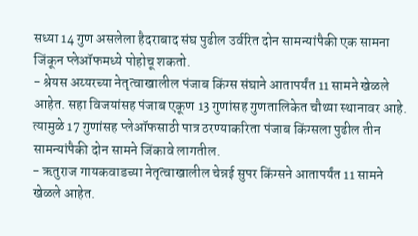सध्या 14 गुण असलेला हैदराबाद संघ पुढील उर्वरित दोन सामन्यांपैकी एक सामना जिंकून प्लेऑफमध्ये पोहोचू शकतो.
- श्रेयस अय्यरच्या नेतृत्वाखालील पंजाब किंग्स संघाने आतापर्यंत 11 सामने खेळले आहेत. सहा विजयांसह पंजाब एकूण 13 गुणांसह गुणतालिकेत चौथ्या स्थानावर आहे. त्यामुळे 17 गुणांसह प्लेऑफसाठी पात्र ठरण्याकरिता पंजाब किंग्सला पुढील तीन सामन्यांपैकी दोन सामने जिंकावे लागतील.
- ऋतुराज गायकवाडच्या नेतृत्वाखालील चेन्नई सुपर किंग्सने आतापर्यंत 11 सामने खेळले आहेत.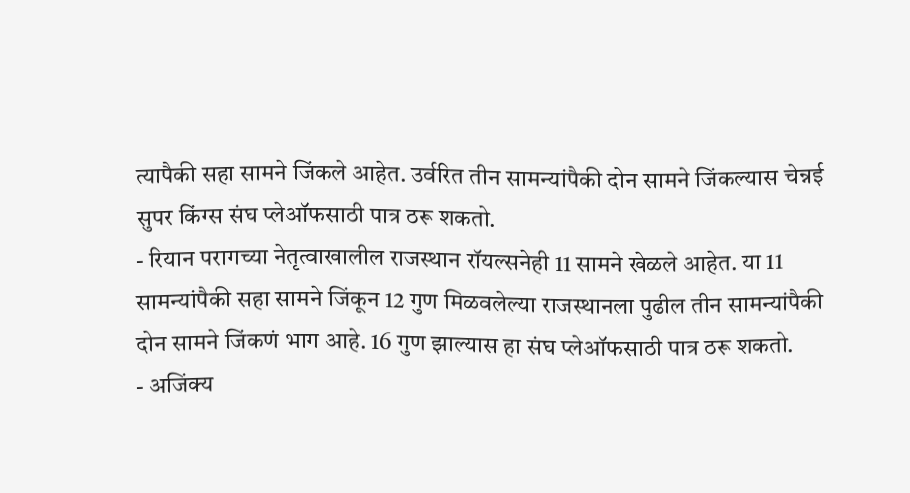त्यापैकी सहा सामने जिंकले आहेत. उर्वरित तीन सामन्यांपैकी दोन सामने जिंकल्यास चेन्नई सुपर किंग्स संघ प्लेऑफसाठी पात्र ठरू शकतो.
- रियान परागच्या नेतृत्वाखालील राजस्थान रॉयल्सनेही 11 सामने खेळले आहेत. या 11 सामन्यांपैकी सहा सामने जिंकून 12 गुण मिळवलेल्या राजस्थानला पुढील तीन सामन्यांपैकी दोन सामने जिंकणं भाग आहे. 16 गुण झाल्यास हा संघ प्लेऑफसाठी पात्र ठरू शकतो.
- अजिंक्य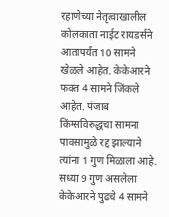रहाणेच्या नेतृत्वाखालील कोलकाता नाईट रायडर्सने आतापर्यंत 10 सामने खेळले आहेत. केकेआरने फक्त 4 सामने जिंकले आहेत. पंजाब किंग्सविरुद्धचा सामना पावसामुळे रद्द झाल्याने त्यांना 1 गुण मिळाला आहे. सध्या 9 गुण असलेला केकेआरने पुढचे 4 सामने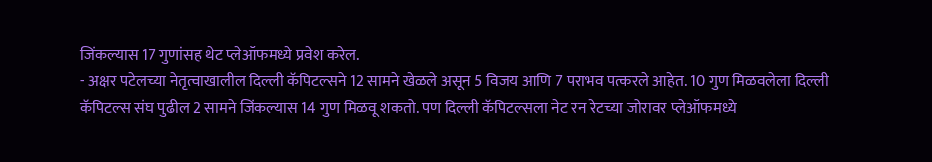जिंकल्यास 17 गुणांसह थेट प्लेऑफमध्ये प्रवेश करेल.
- अक्षर पटेलच्या नेतृत्वाखालील दिल्ली कॅपिटल्सने 12 सामने खेळले असून 5 विजय आणि 7 पराभव पत्करले आहेत. 10 गुण मिळवलेला दिल्ली कॅपिटल्स संघ पुढील 2 सामने जिंकल्यास 14 गुण मिळवू शकतो. पण दिल्ली कॅपिटल्सला नेट रन रेटच्या जोरावर प्लेऑफमध्ये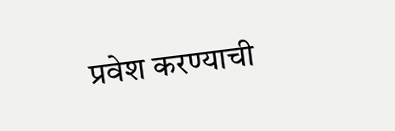प्रवेश करण्याची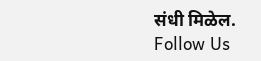संधी मिळेल.
Follow Us